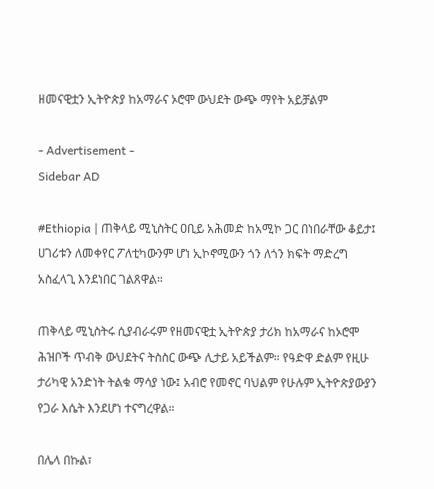ዘመናዊቷን ኢትዮጵያ ከአማራና ኦሮሞ ውህደት ውጭ ማየት አይቻልም

- Advertisement -
Sidebar AD

#Ethiopia | ጠቅላይ ሚኒስትር ዐቢይ አሕመድ ከአሚኮ ጋር በነበራቸው ቆይታ፤ ሀገሪቱን ለመቀየር ፖለቲካውንም ሆነ ኢኮኖሚውን ጎን ለጎን ክፍት ማድረግ አስፈላጊ እንደነበር ገልጸዋል።

ጠቅላይ ሚኒስትሩ ሲያብራሩም የዘመናዊቷ ኢትዮጵያ ታሪክ ከአማራና ከኦሮሞ ሕዝቦች ጥብቅ ውህደትና ትስስር ውጭ ሊታይ አይችልም። የዓድዋ ድልም የዚሁ ታሪካዊ አንድነት ትልቁ ማሳያ ነው፤ አብሮ የመኖር ባህልም የሁሉም ኢትዮጵያውያን የጋራ እሴት እንደሆነ ተናግረዋል።

በሌላ በኩል፣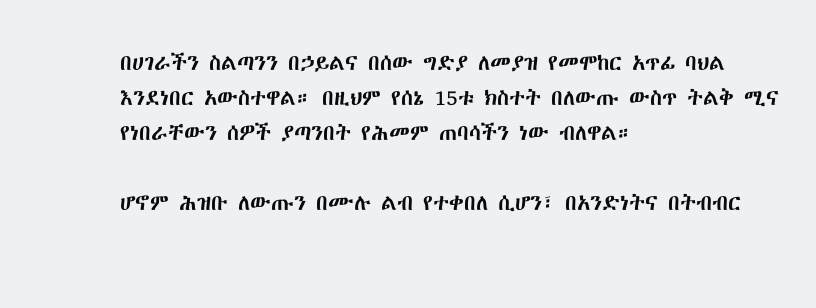በሀገራችን ስልጣንን በኃይልና በሰው ግድያ ለመያዝ የመሞከር አጥፊ ባህል እንደነበር አውስተዋል። በዚህም የሰኔ 15ቱ ክስተት በለውጡ ውስጥ ትልቅ ሚና የነበራቸውን ሰዎች ያጣንበት የሕመም ጠባሳችን ነው ብለዋል።

ሆኖም ሕዝቡ ለውጡን በሙሉ ልብ የተቀበለ ሲሆን፣ በአንድነትና በትብብር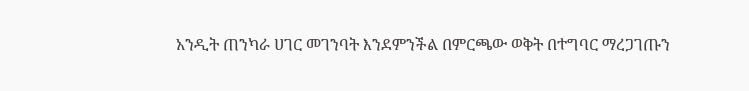አንዲት ጠንካራ ሀገር መገንባት እንደምንችል በምርጫው ወቅት በተግባር ማረጋገጡን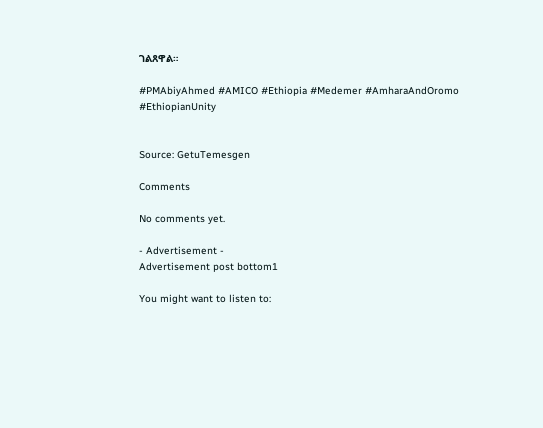ገልጸዋል።

#PMAbiyAhmed #AMICO #Ethiopia #Medemer #AmharaAndOromo #EthiopianUnity


Source: GetuTemesgen

Comments

No comments yet.

- Advertisement -
Advertisement post bottom1

You might want to listen to: